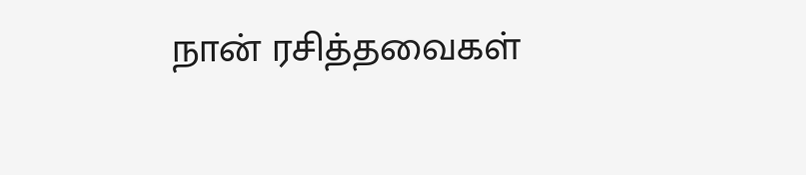நான் ரசித்தவைகள்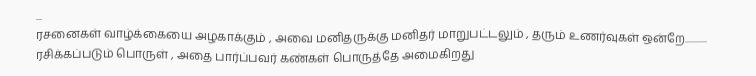...
ரசனைகள் வாழ்க்கையை அழகாக்கும் , அவை மனிதருக்கு மனிதர் மாறுபட்டலும் , தரும் உணர்வுகள் ஒன்றே........... ரசிக்கப்படும் பொருள் , அதை பார்ப்பவர் கண்கள் பொருத்தே அமைகிறது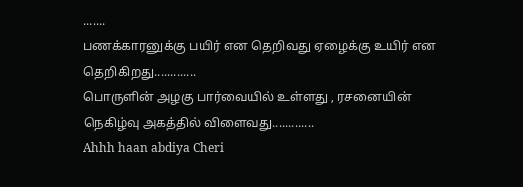.......
பணக்காரனுக்கு பயிர் என தெறிவது ஏழைக்கு உயிர் என தெறிகிறது.............
பொருளின் அழகு பார்வையில் உள்ளது , ரசனையின் நெகிழ்வு அகத்தில் விளைவது.............
Ahhh haan abdiya Cheri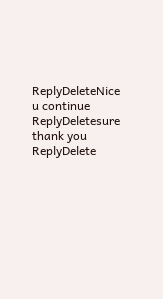ReplyDeleteNice u continue
ReplyDeletesure thank you
ReplyDelete